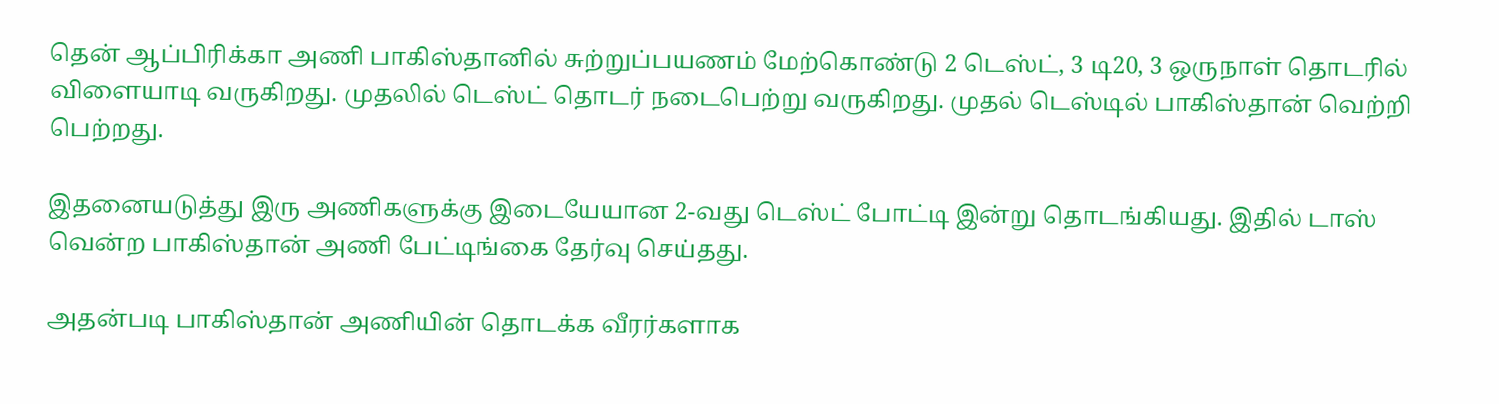தென் ஆப்பிரிக்கா அணி பாகிஸ்தானில் சுற்றுப்பயணம் மேற்கொண்டு 2 டெஸ்ட், 3 டி20, 3 ஒருநாள் தொடரில் விளையாடி வருகிறது. முதலில் டெஸ்ட் தொடர் நடைபெற்று வருகிறது. முதல் டெஸ்டில் பாகிஸ்தான் வெற்றி பெற்றது.

இதனையடுத்து இரு அணிகளுக்கு இடையேயான 2-வது டெஸ்ட் போட்டி இன்று தொடங்கியது. இதில் டாஸ் வென்ற பாகிஸ்தான் அணி பேட்டிங்கை தேர்வு செய்தது.

அதன்படி பாகிஸ்தான் அணியின் தொடக்க வீரர்களாக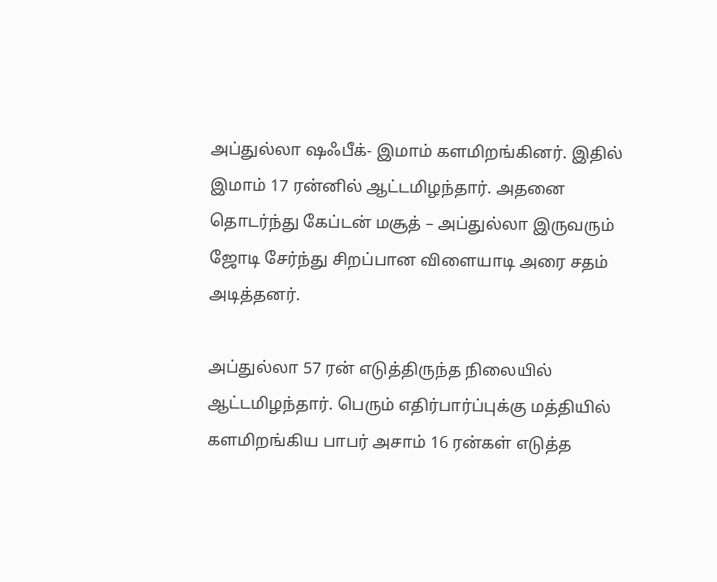அப்துல்லா ஷஃபீக்- இமாம் களமிறங்கினர். இதில் இமாம் 17 ரன்னில் ஆட்டமிழந்தார். அதனை தொடர்ந்து கேப்டன் மசூத் – அப்துல்லா இருவரும் ஜோடி சேர்ந்து சிறப்பான விளையாடி அரை சதம் அடித்தனர்.

அப்துல்லா 57 ரன் எடுத்திருந்த நிலையில் ஆட்டமிழந்தார். பெரும் எதிர்பார்ப்புக்கு மத்தியில் களமிறங்கிய பாபர் அசாம் 16 ரன்கள் எடுத்த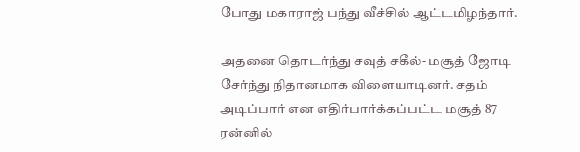போது மகாராஜ் பந்து வீச்சில் ஆட்டமிழந்தார்.

அதனை தொடர்ந்து சவுத் சகீல்- மசூத் ஜோடி சேர்ந்து நிதானமாக விளையாடினர். சதம் அடிப்பார் என எதிர்பார்க்கப்பட்ட மசூத் 87 ரன்னில்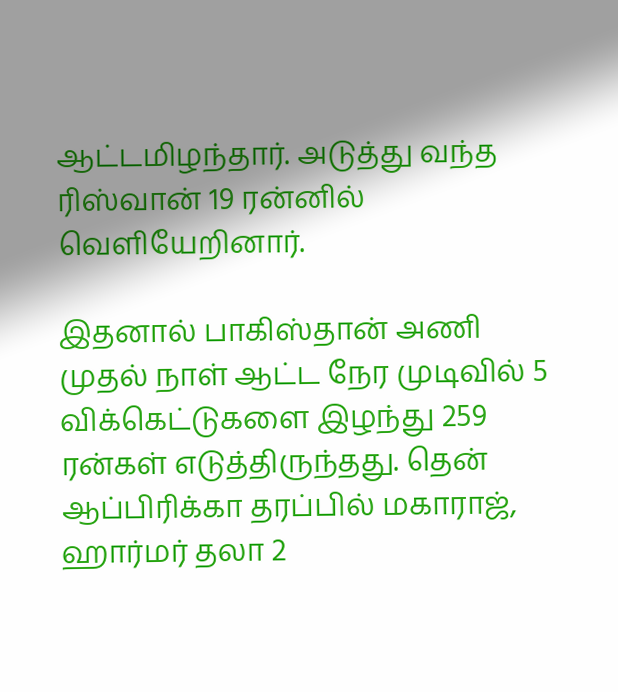ஆட்டமிழந்தார். அடுத்து வந்த ரிஸ்வான் 19 ரன்னில் வெளியேறினார்.

இதனால் பாகிஸ்தான் அணி முதல் நாள் ஆட்ட நேர முடிவில் 5 விக்கெட்டுகளை இழந்து 259 ரன்கள் எடுத்திருந்தது. தென் ஆப்பிரிக்கா தரப்பில் மகாராஜ், ஹார்மர் தலா 2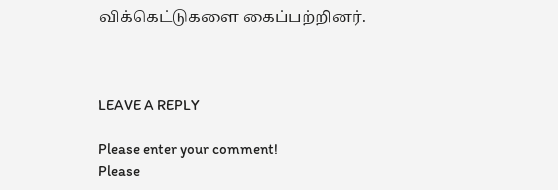விக்கெட்டுகளை கைப்பற்றினர்.



LEAVE A REPLY

Please enter your comment!
Please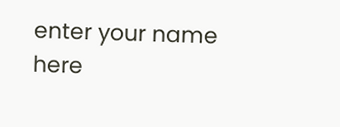enter your name here